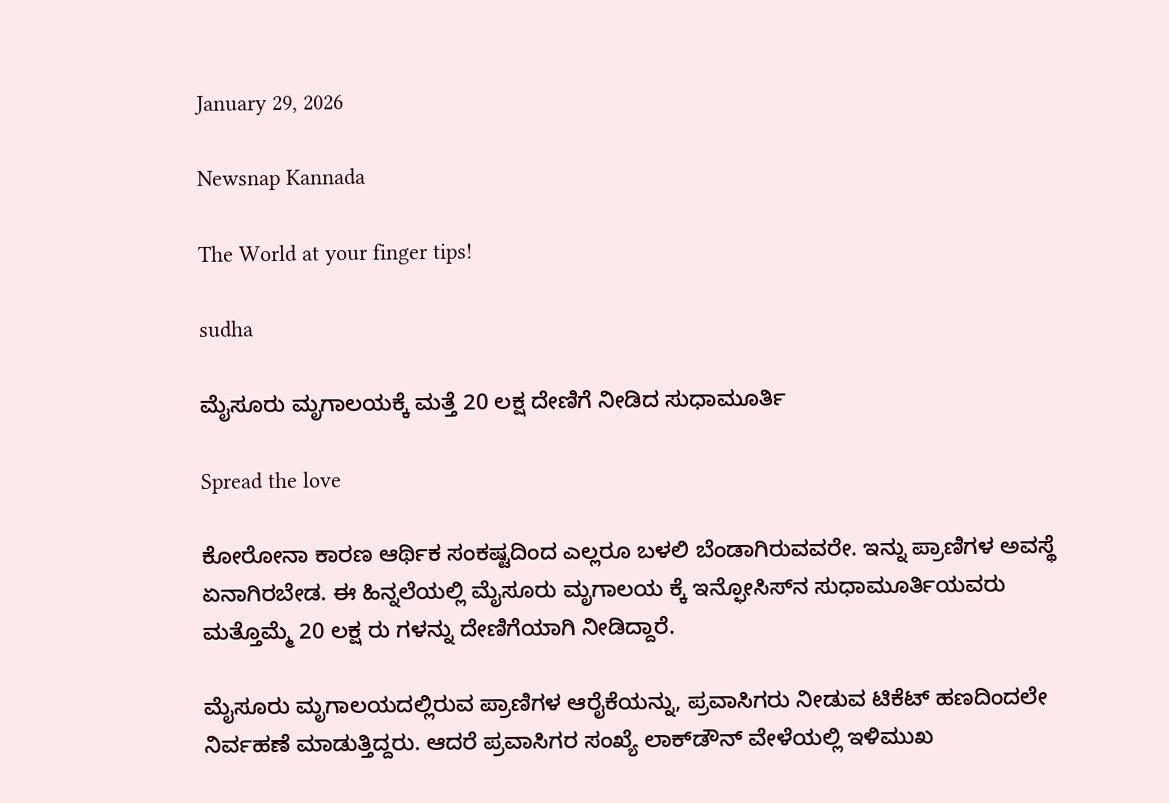January 29, 2026

Newsnap Kannada

The World at your finger tips!

sudha

ಮೈಸೂರು ಮೃಗಾಲಯಕ್ಕೆ ಮತ್ತೆ 20 ಲಕ್ಷ ದೇಣಿಗೆ ನೀಡಿದ ಸುಧಾಮೂರ್ತಿ

Spread the love

ಕೋರೋನಾ ಕಾರಣ ಆರ್ಥಿಕ ಸಂಕಷ್ಟದಿಂದ ಎಲ್ಲರೂ ಬಳಲಿ‌ ಬೆಂಡಾಗಿರುವವರೇ. ಇನ್ನು ಪ್ರಾಣಿಗಳ ಅವಸ್ಥೆ ಏನಾಗಿರಬೇಡ. ಈ ಹಿನ್ನಲೆಯಲ್ಲಿ ಮೈಸೂರು ಮೃಗಾಲಯ ಕ್ಕೆ ಇನ್ಫೋಸಿಸ್‌ನ ಸುಧಾಮೂರ್ತಿಯವರು ಮತ್ತೊಮ್ಮೆ 20 ಲಕ್ಷ ರು ಗಳನ್ನು ದೇಣಿಗೆಯಾಗಿ ನೀಡಿದ್ದಾರೆ.

ಮೈಸೂರು ಮೃಗಾಲಯದಲ್ಲಿರುವ ಪ್ರಾಣಿಗಳ ಆರೈಕೆಯನ್ನು, ಪ್ರವಾಸಿಗರು ನೀಡುವ ಟಿಕೆಟ್‌ ಹಣದಿಂದಲೇ ನಿರ್ವಹಣೆ ಮಾಡುತ್ತಿದ್ದರು. ಆದರೆ ಪ್ರವಾಸಿಗರ ಸಂಖ್ಯೆ ಲಾಕ್‌ಡೌನ್ ವೇಳೆಯಲ್ಲಿ ಇಳಿಮುಖ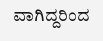ವಾಗಿದ್ದರಿಂದ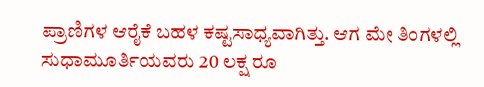ಪ್ರಾಣಿಗಳ ಆರೈಕೆ ಬಹಳ‌ ಕಷ್ಟಸಾಧ್ಯವಾಗಿತ್ತು. ಆಗ ಮೇ ತಿಂಗಳಲ್ಲಿ ಸುಧಾಮೂರ್ತಿಯವರು 20 ಲಕ್ಷ ರೂ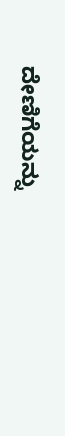ದೇಣಿಗೆಯನ್ನು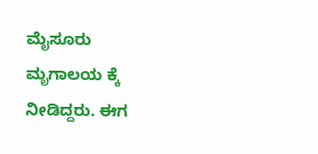ಮೈಸೂರು ಮೃಗಾಲಯ ಕ್ಕೆ ನೀಡಿದ್ದರು. ಈಗ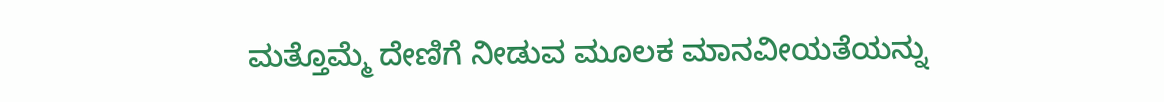ಮತ್ತೊಮ್ಮೆ ದೇಣಿಗೆ ನೀಡುವ ಮೂಲಕ ಮಾನವೀಯತೆಯನ್ನು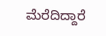ಮೆರೆದಿದ್ದಾರೆ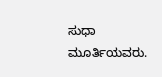ಸುಧಾ ಮೂರ್ತಿಯವರು.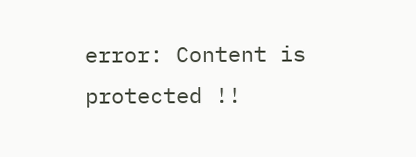error: Content is protected !!